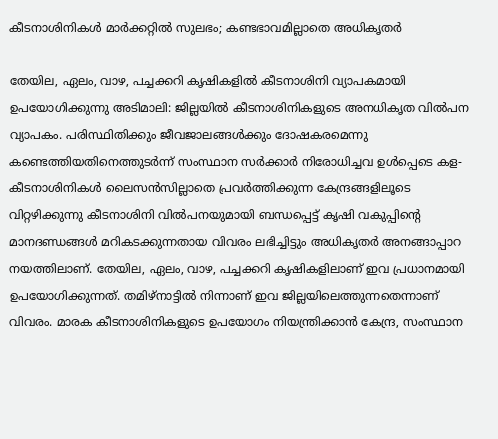കീടനാശിനികൾ മാർക്കറ്റിൽ സുലഭം; കണ്ടഭാവമില്ലാതെ അധികൃതർ

തേയില, ഏലം, വാഴ, പച്ചക്കറി കൃഷികളിൽ കീടനാശിനി വ്യാപകമായി ഉപയോഗിക്കുന്നു അടിമാലി: ജില്ലയില്‍ കീടനാശിനികളുടെ അനധികൃത വില്‍പന വ്യാപകം. പരിസ്ഥിതിക്കും ജീവജാലങ്ങള്‍ക്കും ദോഷകരമെന്നു കണ്ടെത്തിയതിനെത്തുടര്‍ന്ന് സംസ്ഥാന സര്‍ക്കാര്‍ നിരോധിച്ചവ ഉൾപ്പെടെ കള-കീടനാശിനികൾ ലൈസന്‍സില്ലാതെ പ്രവര്‍ത്തിക്കുന്ന കേന്ദ്രങ്ങളിലൂടെ വിറ്റഴിക്കുന്നു കീടനാശിനി വില്‍പനയുമായി ബന്ധപ്പെട്ട് കൃഷി വകുപ്പിന്റെ മാനദണ്ഡങ്ങള്‍ മറികടക്കുന്നതായ വിവരം ലഭിച്ചിട്ടും അധികൃതര്‍ അനങ്ങാപ്പാറ നയത്തിലാണ്. തേയില, ഏലം, വാഴ, പച്ചക്കറി കൃഷികളിലാണ് ഇവ പ്രധാനമായി ഉപയോഗിക്കുന്നത്. തമിഴ്‌നാട്ടില്‍ നിന്നാണ് ഇവ ജില്ലയിലെത്തുന്നതെന്നാണ് വിവരം. മാരക കീടനാശിനികളുടെ ഉപയോഗം നിയന്ത്രിക്കാന്‍ കേന്ദ്ര, സംസ്ഥാന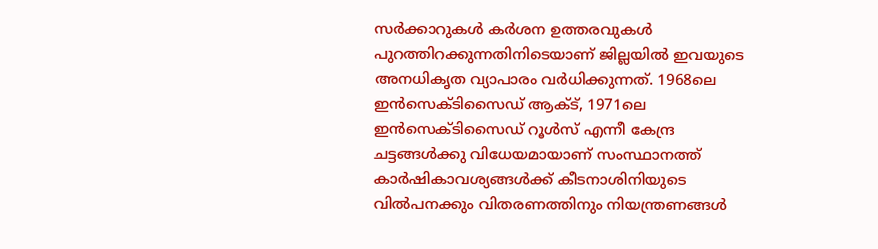സര്‍ക്കാറുകള്‍ കര്‍ശന ഉത്തരവുകള്‍ പുറത്തിറക്കുന്നതിനിടെയാണ് ജില്ലയില്‍ ഇവയുടെ അനധികൃത വ്യാപാരം വര്‍ധിക്കുന്നത്. 1968ലെ ഇന്‍സെക്ടിസൈഡ് ആക്ട്, 1971ലെ ഇന്‍സെക്ടിസൈഡ് റൂള്‍സ് എന്നീ കേന്ദ്ര ചട്ടങ്ങള്‍ക്കു വിധേയമായാണ് സംസ്ഥാനത്ത് കാര്‍ഷികാവശ്യങ്ങള്‍ക്ക് കീടനാശിനിയുടെ വില്‍പനക്കും വിതരണത്തിനും നിയന്ത്രണങ്ങള്‍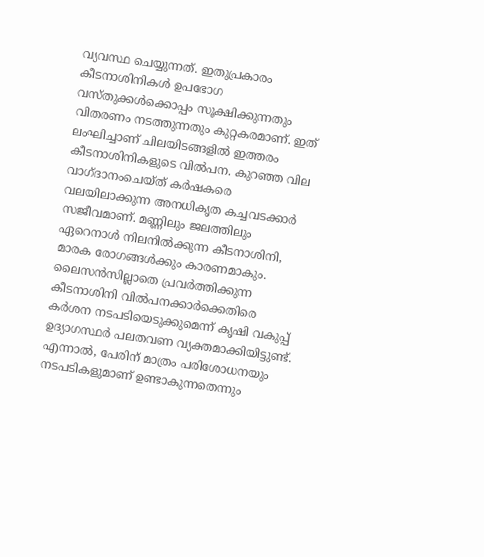വ്യവസ്ഥ ചെയ്യുന്നത്. ഇതുപ്രകാരം കീടനാശിനികള്‍ ഉപഭോഗ വസ്തുക്കള്‍ക്കൊപ്പം സൂക്ഷിക്കുന്നതും വിതരണം നടത്തുന്നതും കുറ്റകരമാണ്. ഇത് ലംഘിച്ചാണ് ചിലയിടങ്ങളില്‍ ഇത്തരം കീടനാശിനികളുടെ വില്‍പന. കുറഞ്ഞ വില വാഗ്ദാനംചെയ്ത് കര്‍ഷകരെ വലയിലാക്കുന്ന അനധികൃത കച്ചവടക്കാര്‍ സജീവമാണ്. മണ്ണിലും ജലത്തിലും ഏറെനാള്‍ നിലനില്‍ക്കുന്ന കീടനാശിനി, മാരക രോഗങ്ങള്‍ക്കും കാരണമാകും. ലൈസന്‍സില്ലാതെ പ്രവര്‍ത്തിക്കുന്ന കീടനാശിനി വില്‍പനക്കാര്‍ക്കെതിരെ കര്‍ശന നടപടിയെടുക്കുമെന്ന് കൃഷി വകുപ്പ് ഉദ്യാഗസ്ഥര്‍ പലതവണ വ്യക്തമാക്കിയിട്ടുണ്ട്. എന്നാൽ, പേരിന് മാത്രം പരിശോധനയും നടപടികളുമാണ് ഉണ്ടാകുന്നതെന്നും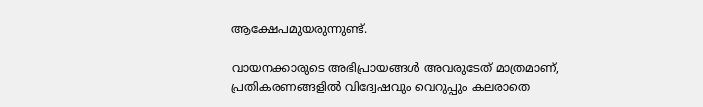ആക്ഷേപമുയരുന്നുണ്ട്.

വായനക്കാരുടെ അഭിപ്രായങ്ങള്‍ അവരുടേത് മാത്രമാണ്, പ്രതികരണങ്ങളിൽ വിദ്വേഷവും വെറുപ്പും കലരാതെ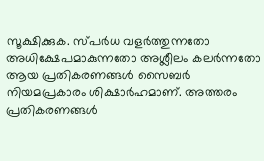സൂക്ഷിക്കുക. സ്പർധ വളർത്തുന്നതോ അധിക്ഷേപമാകുന്നതോ അശ്ലീലം കലർന്നതോ ആയ പ്രതികരണങ്ങൾ സൈബർ നിയമപ്രകാരം ശിക്ഷാർഹമാണ്. അത്തരം പ്രതികരണങ്ങൾ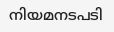നിയമനടപടി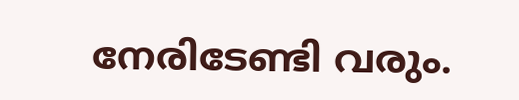നേരിടേണ്ടി വരും.